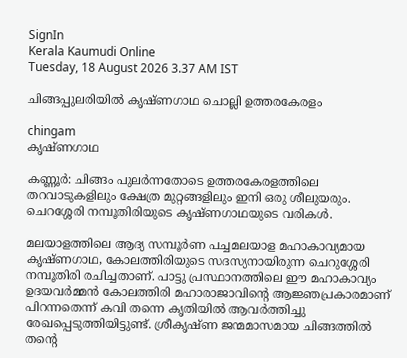SignIn
Kerala Kaumudi Online
Tuesday, 18 August 2026 3.37 AM IST

ചിങ്ങപ്പുലരിയിൽ കൃഷ്ണഗാഥ ചൊല്ലി ഉത്തരകേരളം

chingam
കൃഷ്ണഗാഥ

കണ്ണൂർ: ചിങ്ങം പുലർന്നതോടെ ഉത്തരകേരളത്തിലെ തറവാടുകളിലും ക്ഷേത്ര മുറ്റങ്ങളിലും ഇനി ഒരു ശീലുയരും. ചെറശ്ശേരി നമ്പൂതിരിയുടെ കൃഷ്ണഗാഥയുടെ വരികൾ.

മലയാളത്തിലെ ആദ്യ സമ്പൂർണ പച്ചമലയാള മഹാകാവ്യമായ കൃഷ്ണഗാഥ, കോലത്തിരിയുടെ സദസ്യനായിരുന്ന ചെറുശ്ശേരി നമ്പൂതിരി രചിച്ചതാണ്. പാട്ടു പ്രസ്ഥാനത്തിലെ ഈ മഹാകാവ്യം ഉദയവർമ്മൻ കോലത്തിരി മഹാരാജാവിന്റെ ആജ്ഞപ്രകാരമാണ് പിറന്നതെന്ന് കവി തന്നെ കൃതിയിൽ ആവർത്തിച്ചു രേഖപ്പെടുത്തിയിട്ടുണ്ട്. ശ്രീകൃഷ്ണ ജന്മമാസമായ ചിങ്ങത്തിൽ തന്റെ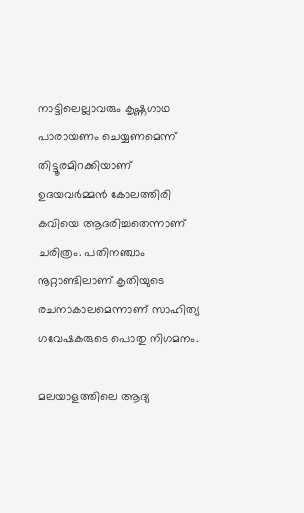നാട്ടിലെല്ലാവരും കൃഷ്ണഗാഥ പാരായണം ചെയ്യണമെന്ന് തിട്ടൂരമിറക്കിയാണ് ഉദയവർമ്മൻ കോലത്തിരി കവിയെ ആദരിച്ചതെന്നാണ് ചരിത്രം. പതിനഞ്ചാം നൂറ്റാണ്ടിലാണ് കൃതിയുടെ രചനാകാലമെന്നാണ് സാഹിത്യ ഗവേഷകരുടെ പൊതു നിഗമനം.

മലയാളത്തിലെ ആദ്യ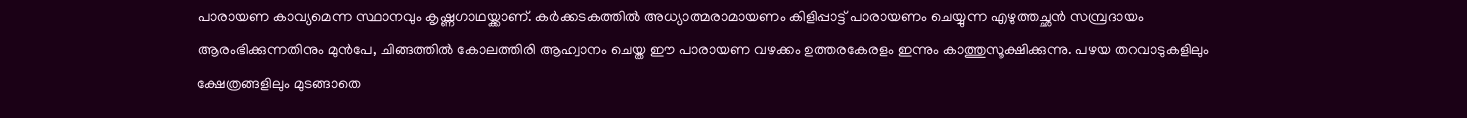പാരായണ കാവ്യമെന്ന സ്ഥാനവും കൃഷ്ണഗാഥയ്ക്കാണ്. കർക്കടകത്തിൽ അധ്യാത്മരാമായണം കിളിപ്പാട്ട് പാരായണം ചെയ്യുന്ന എഴുത്തച്ഛൻ സമ്പ്രദായം ആരംഭിക്കുന്നതിനും മുൻപേ, ചിങ്ങത്തിൽ കോലത്തിരി ആഹ്വാനം ചെയ്ത ഈ പാരായണ വഴക്കം ഉത്തരകേരളം ഇന്നും കാത്തുസൂക്ഷിക്കുന്നു. പഴയ തറവാടുകളിലും ക്ഷേത്രങ്ങളിലും മുടങ്ങാതെ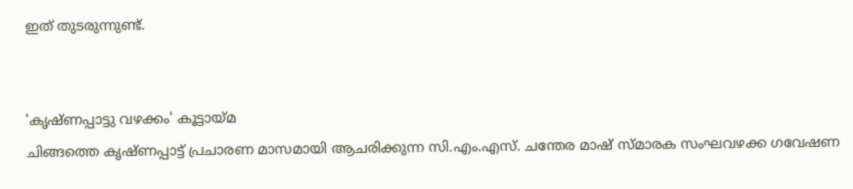ഇത് തുടരുന്നുണ്ട്.


'കൃഷ്ണപ്പാട്ടു വഴക്കം' കൂട്ടായ്മ
ചിങ്ങത്തെ കൃഷ്ണപ്പാട്ട് പ്രചാരണ മാസമായി ആചരിക്കുന്ന സി.എം.എസ്. ചന്തേര മാഷ് സ്മാരക സംഘവഴക്ക ഗവേഷണ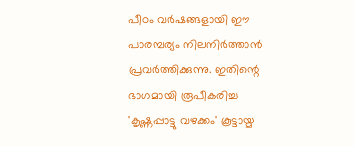പീഠം വർഷങ്ങളായി ഈ പാരമ്പര്യം നിലനിർത്താൻ പ്രവർത്തിക്കുന്നു. ഇതിന്റെ ഭാഗമായി രൂപീകരിച്ച 'കൃഷ്ണപ്പാട്ടു വഴക്കം' കൂട്ടായ്മ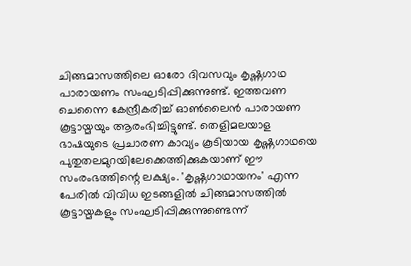ചിങ്ങമാസത്തിലെ ഓരോ ദിവസവും കൃഷ്ണഗാഥ പാരായണം സംഘടിപ്പിക്കുന്നുണ്ട്. ഇത്തവണ ചെന്നൈ കേന്ദ്രീകരിച്ച് ഓൺലൈൻ പാരായണ കൂട്ടായ്മയും ആരംഭിച്ചിട്ടുണ്ട്. തെളിമലയാള ഭാഷയുടെ പ്രചാരണ കാവ്യം കൂടിയായ കൃഷ്ണഗാഥയെ പുതുതലമുറയിലേക്കെത്തിക്കുകയാണ് ഈ സംരംഭത്തിന്റെ ലക്ഷ്യം. 'കൃഷ്ണഗാഥായനം' എന്ന പേരിൽ വിവിധ ഇടങ്ങളിൽ ചിങ്ങമാസത്തിൽ കൂട്ടായ്മകളും സംഘടിപ്പിക്കുന്നുണ്ടെന്ന്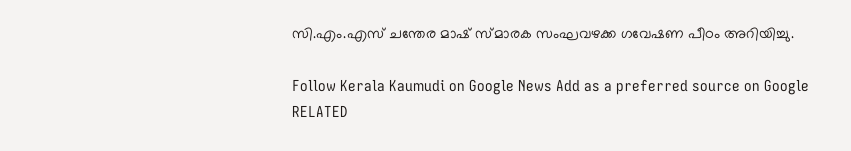സി.എം.എസ് ചന്തേര മാഷ് സ്മാരക സംഘവഴക്ക ഗവേഷണ പീഠം അറിയിച്ചു.

Follow Kerala Kaumudi on Google News Add as a preferred source on Google
RELATED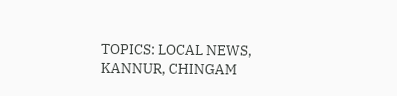TOPICS: LOCAL NEWS, KANNUR, CHINGAM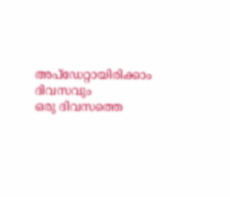അപ്ഡേറ്റായിരിക്കാം ദിവസവും
ഒരു ദിവസത്തെ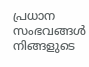പ്രധാന സംഭവങ്ങൾ നിങ്ങളുടെ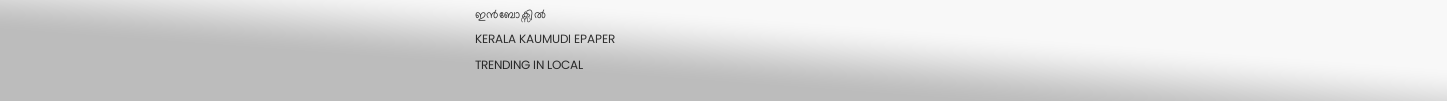ഇൻബോക്സിൽ
KERALA KAUMUDI EPAPER
TRENDING IN LOCAL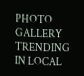PHOTO GALLERY
TRENDING IN LOCAL